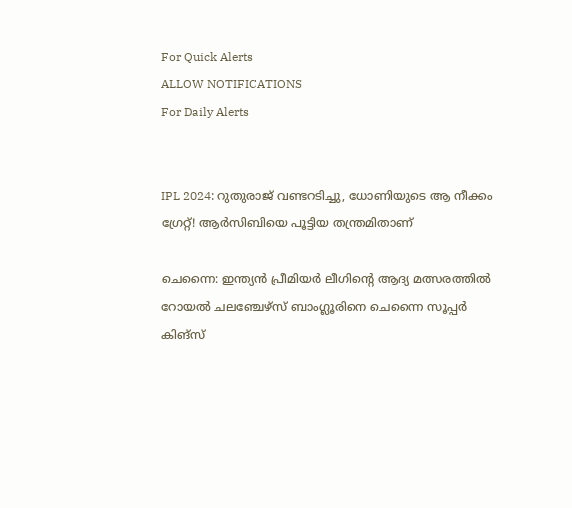For Quick Alerts
ALLOW NOTIFICATIONS
For Daily Alerts


IPL 2024: റുതുരാജ് വണ്ടറടിച്ചു, ധോണിയുടെ ആ നീക്കം ഗ്രേറ്റ്! ആര്‍സിബിയെ പൂട്ടിയ തന്ത്രമിതാണ്

ചെന്നൈ: ഇന്ത്യന്‍ പ്രീമിയര്‍ ലീഗിന്റെ ആദ്യ മത്സരത്തില്‍ റോയല്‍ ചലഞ്ചേഴ്‌സ് ബാംഗ്ലൂരിനെ ചെന്നൈ സൂപ്പര്‍ കിങ്‌സ്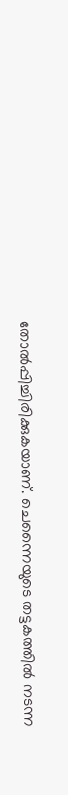തോല്‍പ്പിച്ചിരിക്കുകയാണ്. ചെന്നൈയുടെ തട്ടകത്തില്‍ നടന്ന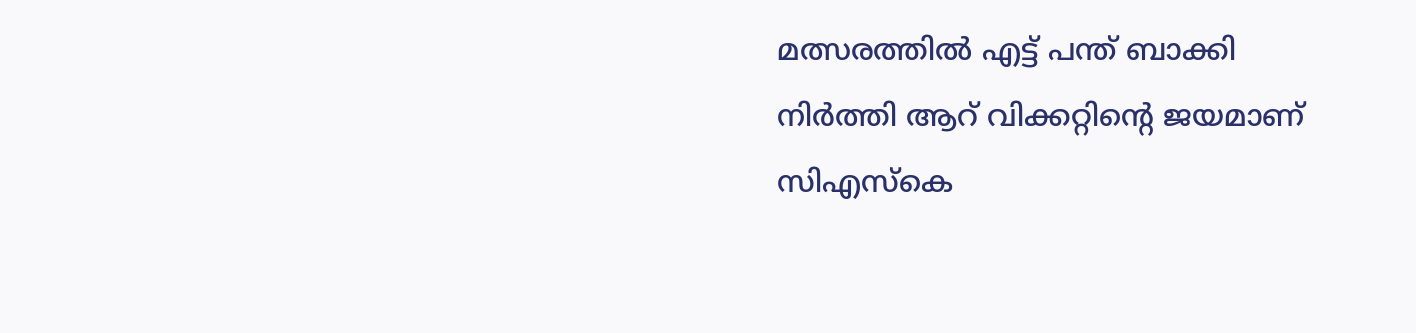മത്സരത്തില്‍ എട്ട് പന്ത് ബാക്കി നിര്‍ത്തി ആറ് വിക്കറ്റിന്റെ ജയമാണ് സിഎസ്‌കെ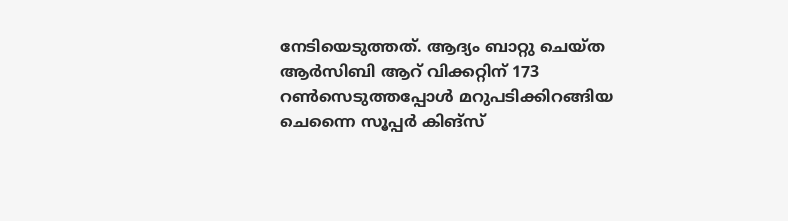നേടിയെടുത്തത്. ആദ്യം ബാറ്റു ചെയ്ത ആര്‍സിബി ആറ് വിക്കറ്റിന് 173 റണ്‍സെടുത്തപ്പോള്‍ മറുപടിക്കിറങ്ങിയ ചെന്നൈ സൂപ്പര്‍ കിങ്‌സ്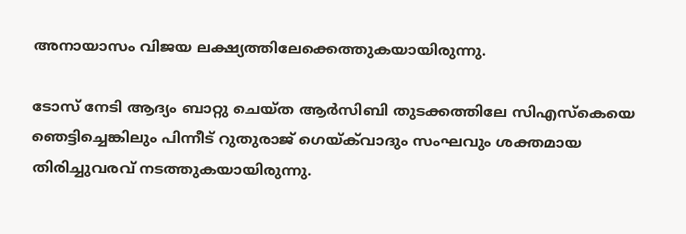അനായാസം വിജയ ലക്ഷ്യത്തിലേക്കെത്തുകയായിരുന്നു.

ടോസ് നേടി ആദ്യം ബാറ്റു ചെയ്ത ആര്‍സിബി തുടക്കത്തിലേ സിഎസ്‌കെയെ ഞെട്ടിച്ചെങ്കിലും പിന്നീട് റുതുരാജ് ഗെയ്ക്‌വാദും സംഘവും ശക്തമായ തിരിച്ചുവരവ് നടത്തുകയായിരുന്നു.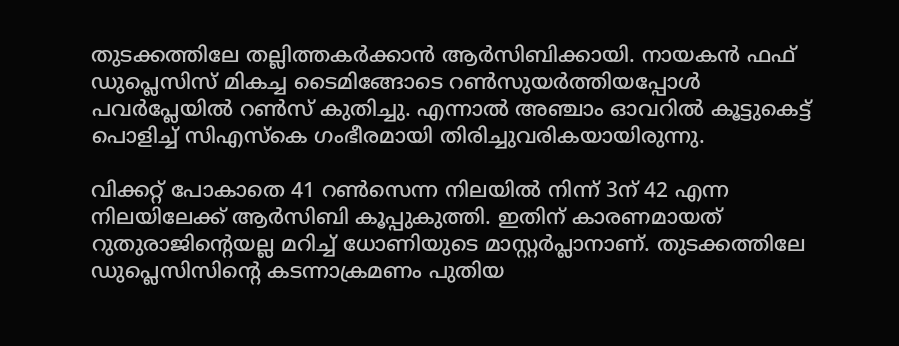തുടക്കത്തിലേ തല്ലിത്തകര്‍ക്കാന്‍ ആര്‍സിബിക്കായി. നായകന്‍ ഫഫ് ഡുപ്ലെസിസ് മികച്ച ടൈമിങ്ങോടെ റണ്‍സുയര്‍ത്തിയപ്പോള്‍ പവര്‍പ്ലേയില്‍ റണ്‍സ് കുതിച്ചു. എന്നാല്‍ അഞ്ചാം ഓവറില്‍ കൂട്ടുകെട്ട് പൊളിച്ച് സിഎസ്‌കെ ഗംഭീരമായി തിരിച്ചുവരികയായിരുന്നു.

വിക്കറ്റ് പോകാതെ 41 റണ്‍സെന്ന നിലയില്‍ നിന്ന് 3ന് 42 എന്ന നിലയിലേക്ക് ആര്‍സിബി കൂപ്പുകുത്തി. ഇതിന് കാരണമായത് റുതുരാജിന്റെയല്ല മറിച്ച് ധോണിയുടെ മാസ്റ്റര്‍പ്ലാനാണ്. തുടക്കത്തിലേ ഡുപ്ലെസിസിന്റെ കടന്നാക്രമണം പുതിയ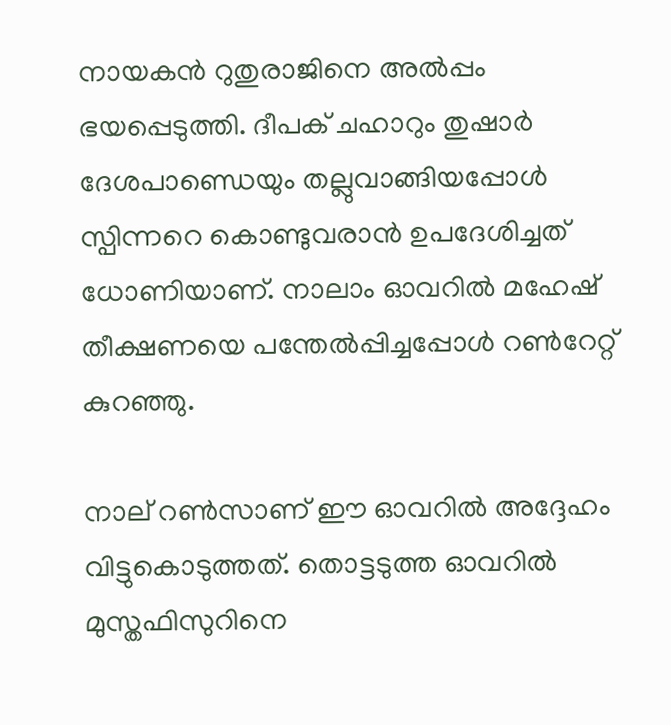നായകന്‍ റുതുരാജിനെ അല്‍പ്പം ഭയപ്പെടുത്തി. ദീപക് ചഹാറും തുഷാര്‍ ദേശപാണ്ഡെയും തല്ലുവാങ്ങിയപ്പോള്‍ സ്പിന്നറെ കൊണ്ടുവരാന്‍ ഉപദേശിച്ചത് ധോണിയാണ്. നാലാം ഓവറില്‍ മഹേഷ് തീക്ഷണയെ പന്തേല്‍പ്പിച്ചപ്പോള്‍ റണ്‍റേറ്റ് കുറഞ്ഞു.

നാല് റണ്‍സാണ് ഈ ഓവറില്‍ അദ്ദേഹം വിട്ടുകൊടുത്തത്. തൊട്ടടുത്ത ഓവറില്‍ മുസ്തഫിസുറിനെ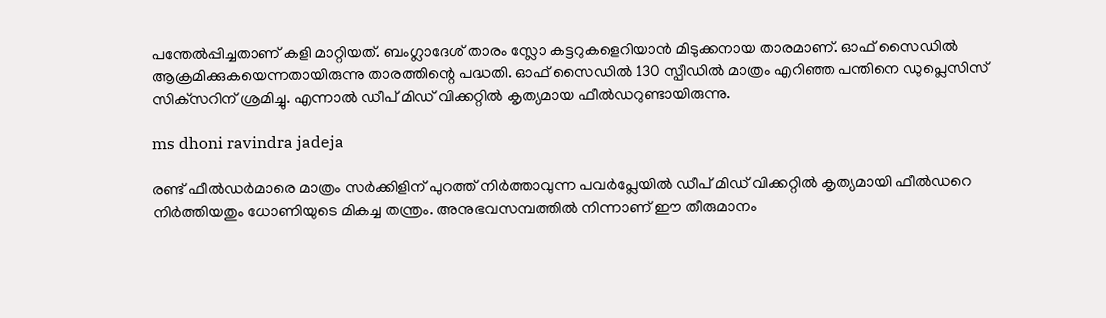പന്തേല്‍പ്പിച്ചതാണ് കളി മാറ്റിയത്. ബംഗ്ലാദേശ് താരം സ്ലോ കട്ടറുകളെറിയാന്‍ മിടുക്കനായ താരമാണ്. ഓഫ് സൈഡില്‍ ആക്രമിക്കുകയെന്നതായിരുന്നു താരത്തിന്റെ പദ്ധതി. ഓഫ് സൈഡില്‍ 130 സ്പീഡില്‍ മാത്രം എറിഞ്ഞ പന്തിനെ ഡുപ്ലെസിസ് സിക്‌സറിന് ശ്രമിച്ചു. എന്നാല്‍ ഡീപ് മിഡ് വിക്കറ്റില്‍ കൃത്യമായ ഫീല്‍ഡറുണ്ടായിരുന്നു.

ms dhoni ravindra jadeja

രണ്ട് ഫീല്‍ഡര്‍മാരെ മാത്രം സര്‍ക്കിളിന് പുറത്ത് നിര്‍ത്താവുന്ന പവര്‍പ്ലേയില്‍ ഡീപ് മിഡ് വിക്കറ്റില്‍ കൃത്യമായി ഫീല്‍ഡറെ നിര്‍ത്തിയതും ധോണിയുടെ മികച്ച തന്ത്രം. അനുഭവസമ്പത്തില്‍ നിന്നാണ് ഈ തീരുമാനം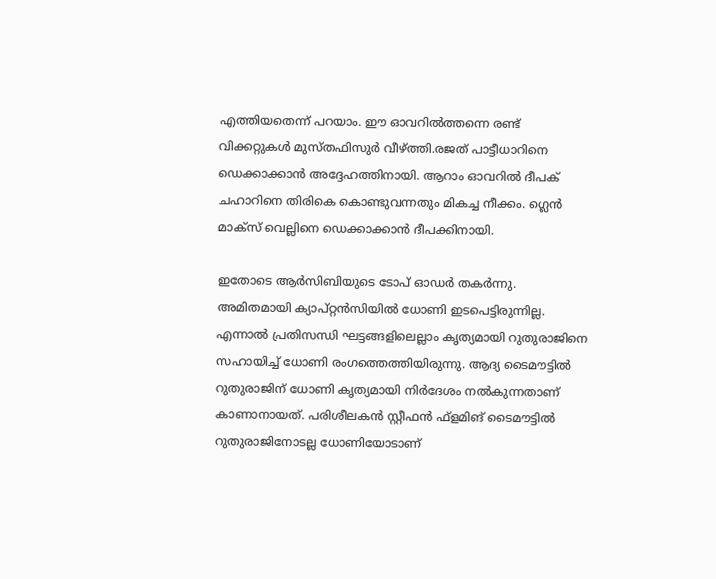എത്തിയതെന്ന് പറയാം. ഈ ഓവറില്‍ത്തന്നെ രണ്ട് വിക്കറ്റുകള്‍ മുസ്തഫിസുര്‍ വീഴ്ത്തി.രജത് പാട്ടീധാറിനെ ഡെക്കാക്കാന്‍ അദ്ദേഹത്തിനായി. ആറാം ഓവറില്‍ ദീപക് ചഹാറിനെ തിരികെ കൊണ്ടുവന്നതും മികച്ച നീക്കം. ഗ്ലെന്‍ മാക്‌സ് വെല്ലിനെ ഡെക്കാക്കാന്‍ ദീപക്കിനായി.

ഇതോടെ ആര്‍സിബിയുടെ ടോപ് ഓഡര്‍ തകര്‍ന്നു. അമിതമായി ക്യാപ്റ്റന്‍സിയില്‍ ധോണി ഇടപെട്ടിരുന്നില്ല. എന്നാല്‍ പ്രതിസന്ധി ഘട്ടങ്ങളിലെല്ലാം കൃത്യമായി റുതുരാജിനെ സഹായിച്ച് ധോണി രംഗത്തെത്തിയിരുന്നു. ആദ്യ ടൈമൗട്ടില്‍ റുതുരാജിന് ധോണി കൃത്യമായി നിര്‍ദേശം നല്‍കുന്നതാണ് കാണാനായത്. പരിശീലകന്‍ സ്റ്റീഫന്‍ ഫ്‌ളമിങ് ടൈമൗട്ടില്‍ റുതുരാജിനോടല്ല ധോണിയോടാണ്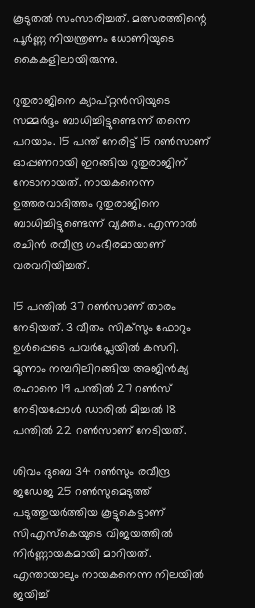കൂടുതല്‍ സംസാരിച്ചത്. മത്സരത്തിന്റെ പൂര്‍ണ്ണ നിയന്ത്രണം ധോണിയുടെ കൈകളിലായിരുന്നു.

റുതുരാജിനെ ക്യാപ്റ്റന്‍സിയുടെ സമ്മര്‍ദ്ദം ബാധിച്ചിട്ടുണ്ടെന്ന് തന്നെ പറയാം. 15 പന്ത് നേരിട്ട് 15 റണ്‍സാണ് ഓപ്പണറായി ഇറങ്ങിയ റുതുരാജിന് നേടാനായത്. നായകനെന്ന ഉത്തരവാദിത്തം റുതുരാജിനെ ബാധിച്ചിട്ടുണ്ടെന്ന് വ്യക്തം. എന്നാല്‍ രചിന്‍ രവീന്ദ്ര ഗംഭീരമായാണ് വരവറിയിച്ചത്.

15 പന്തില്‍ 37 റണ്‍സാണ് താരം നേടിയത്. 3 വീതം സിക്‌സും ഫോറും ഉള്‍പ്പെടെ പവര്‍പ്ലേയില്‍ കസറി. മൂന്നാം നമ്പറിലിറങ്ങിയ അജിന്‍ക്യ രഹാനെ 19 പന്തില്‍ 27 റണ്‍സ് നേടിയപ്പോള്‍ ഡാരില്‍ മിച്ചല്‍ 18 പന്തില്‍ 22 റണ്‍സാണ് നേടിയത്.

ശിവം ദുബെ 34 റണ്‍സും രവീന്ദ്ര ജഡേജ 25 റണ്‍സുമെടുത്ത് പടുത്തുയര്‍ത്തിയ കൂട്ടുകെട്ടാണ് സിഎസ്‌കെയുടെ വിജയത്തില്‍ നിര്‍ണ്ണായകമായി മാറിയത്. എന്തായാലും നായകനെന്ന നിലയില്‍ ജയിച്ച്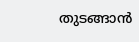തുടങ്ങാന്‍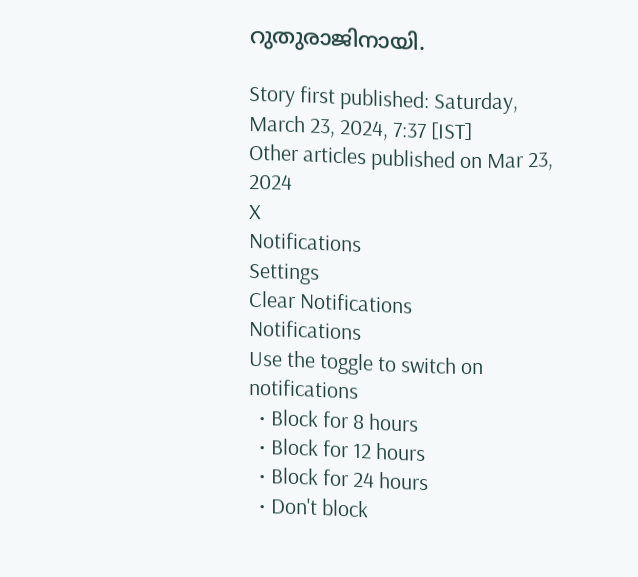റുതുരാജിനായി.

Story first published: Saturday, March 23, 2024, 7:37 [IST]
Other articles published on Mar 23, 2024
X
Notifications
Settings
Clear Notifications
Notifications
Use the toggle to switch on notifications
  • Block for 8 hours
  • Block for 12 hours
  • Block for 24 hours
  • Don't block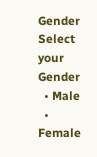Gender
Select your Gender
  • Male
  • Female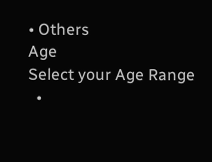• Others
Age
Select your Age Range
  •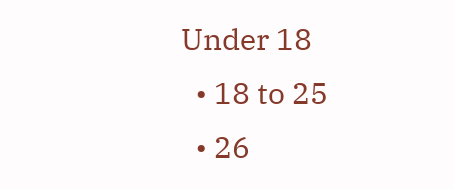Under 18
  • 18 to 25
  • 26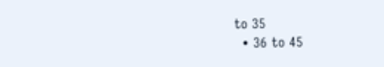to 35
  • 36 to 45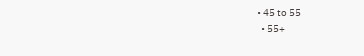• 45 to 55
  • 55+